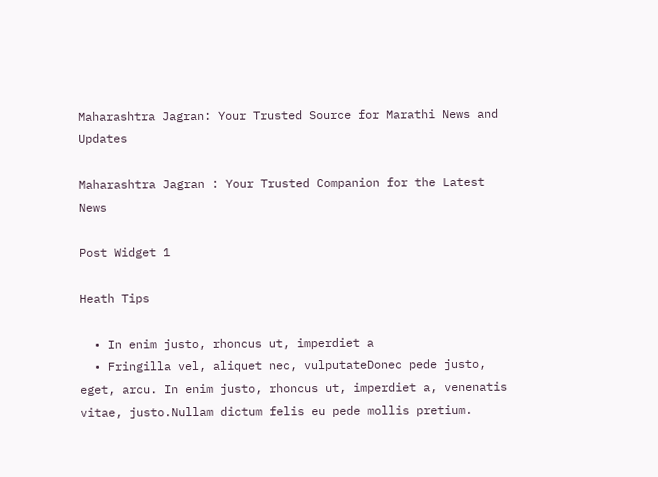Maharashtra Jagran: Your Trusted Source for Marathi News and Updates

Maharashtra Jagran : Your Trusted Companion for the Latest News

Post Widget 1

Heath Tips

  • In enim justo, rhoncus ut, imperdiet a
  • Fringilla vel, aliquet nec, vulputateDonec pede justo,  eget, arcu. In enim justo, rhoncus ut, imperdiet a, venenatis vitae, justo.Nullam dictum felis eu pede mollis pretium.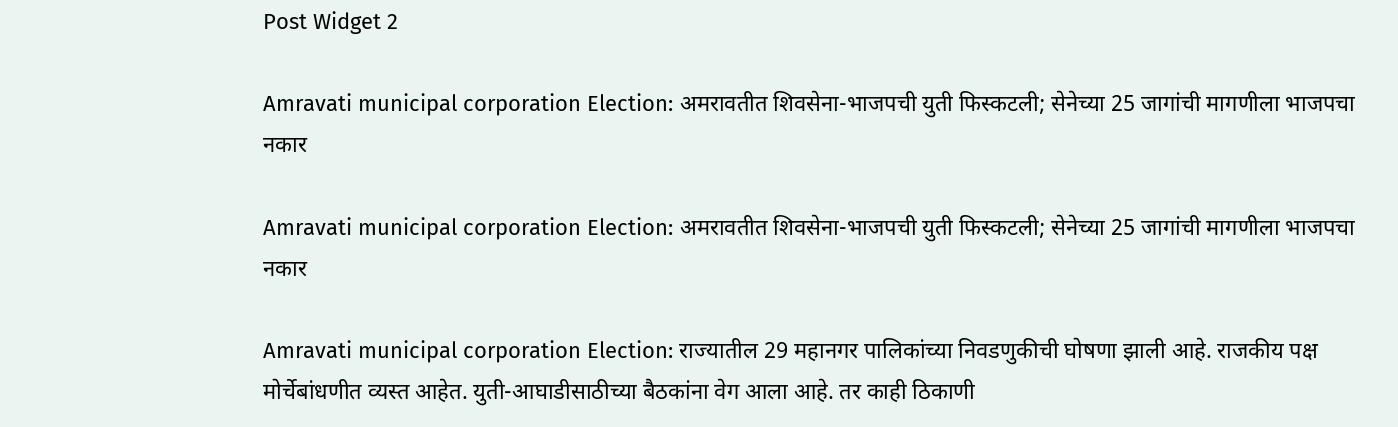Post Widget 2

Amravati municipal corporation Election: अमरावतीत शिवसेना-भाजपची युती फिस्कटली; सेनेच्या 25 जागांची मागणीला भाजपचा नकार

Amravati municipal corporation Election: अमरावतीत शिवसेना-भाजपची युती फिस्कटली; सेनेच्या 25 जागांची मागणीला भाजपचा नकार

Amravati municipal corporation Election: राज्यातील 29 महानगर पालिकांच्या निवडणुकीची घोषणा झाली आहे. राजकीय पक्ष मोर्चेबांधणीत व्यस्त आहेत. युती-आघाडीसाठीच्या बैठकांना वेग आला आहे. तर काही ठिकाणी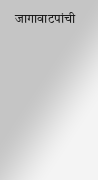जागावाटपांची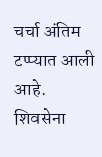चर्चा अंतिम टप्प्यात आली आहे. शिवसेना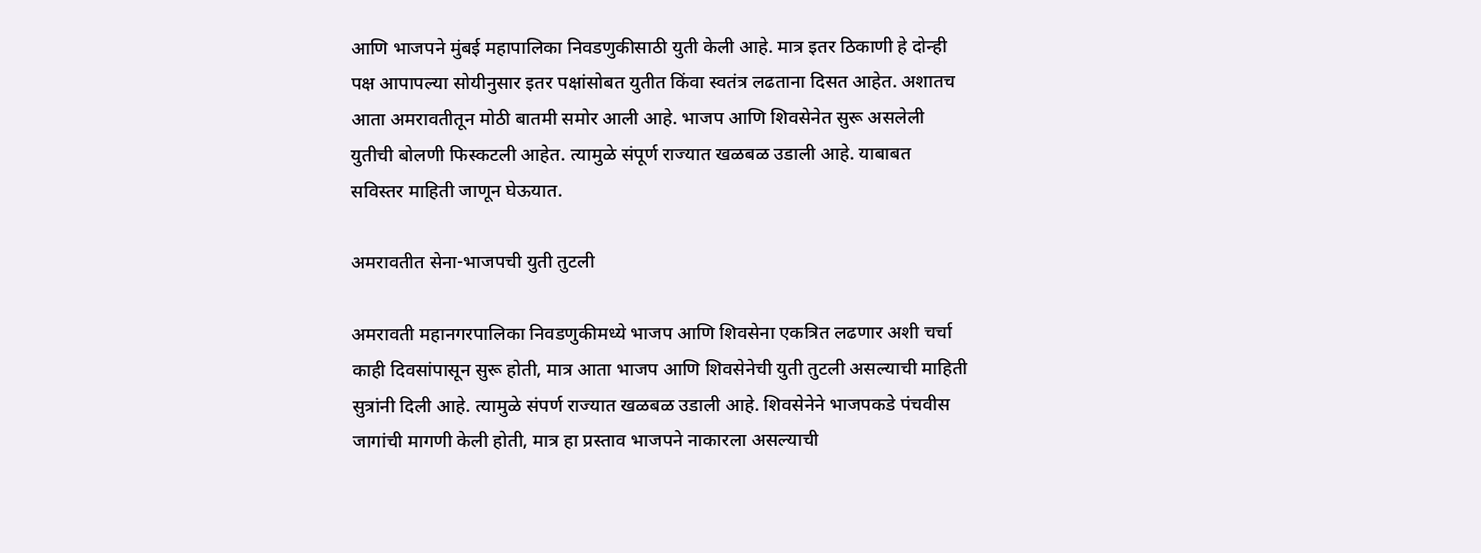आणि भाजपने मुंबई महापालिका निवडणुकीसाठी युती केली आहे. मात्र इतर ठिकाणी हे दोन्ही पक्ष आपापल्या सोयीनुसार इतर पक्षांसोबत युतीत किंवा स्वतंत्र लढताना दिसत आहेत. अशातच आता अमरावतीतून मोठी बातमी समोर आली आहे. भाजप आणि शिवसेनेत सुरू असलेली युतीची बोलणी फिस्कटली आहेत. त्यामुळे संपूर्ण राज्यात खळबळ उडाली आहे. याबाबत सविस्तर माहिती जाणून घेऊयात.

अमरावतीत सेना-भाजपची युती तुटली

अमरावती महानगरपालिका निवडणुकीमध्ये भाजप आणि शिवसेना एकत्रित लढणार अशी चर्चा काही दिवसांपासून सुरू होती, मात्र आता भाजप आणि शिवसेनेची युती तुटली असल्याची माहिती सुत्रांनी दिली आहे. त्यामुळे संपर्ण राज्यात खळबळ उडाली आहे. शिवसेनेने भाजपकडे पंचवीस जागांची मागणी केली होती, मात्र हा प्रस्ताव भाजपने नाकारला असल्याची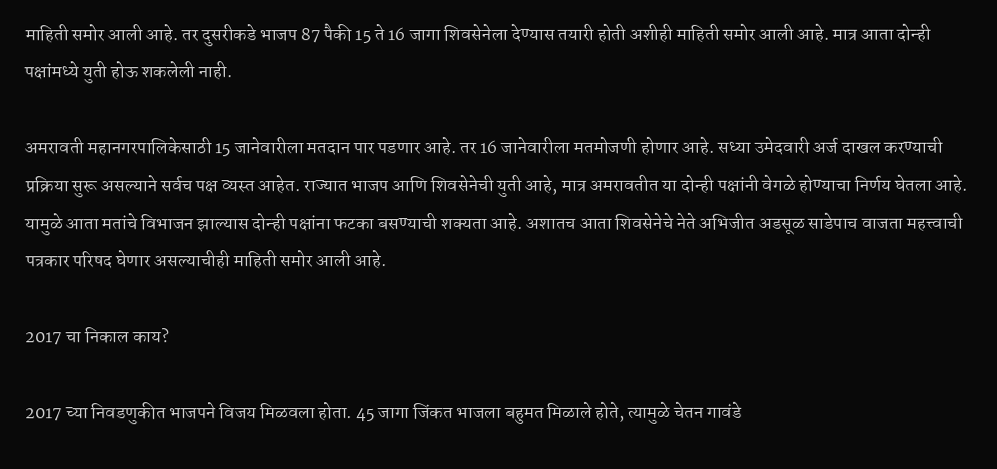माहिती समोर आली आहे. तर दुसरीकडे भाजप 87 पैकी 15 ते 16 जागा शिवसेनेला देण्यास तयारी होती अशीही माहिती समोर आली आहे. मात्र आता दोन्ही पक्षांमध्ये युती होऊ शकलेली नाही.

अमरावती महानगरपालिकेसाठी 15 जानेवारीला मतदान पार पडणार आहे. तर 16 जानेवारीला मतमोजणी होणार आहे. सध्या उमेदवारी अर्ज दाखल करण्याची प्रक्रिया सुरू असल्याने सर्वच पक्ष व्यस्त आहेत. राज्यात भाजप आणि शिवसेनेची युती आहे, मात्र अमरावतीत या दोन्ही पक्षांनी वेगळे होण्याचा निर्णय घेतला आहे. यामुळे आता मतांचे विभाजन झाल्यास दोन्ही पक्षांना फटका बसण्याची शक्यता आहे. अशातच आता शिवसेनेचे नेते अभिजीत अडसूळ साडेपाच वाजता महत्त्वाची पत्रकार परिषद घेणार असल्याचीही माहिती समोर आली आहे.

2017 चा निकाल काय?

2017 च्या निवडणुकीत भाजपने विजय मिळवला होता. 45 जागा जिंकत भाजला बहुमत मिळाले होते, त्यामुळे चेतन गावंडे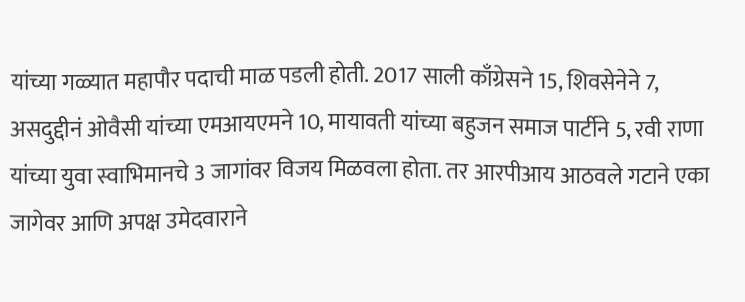यांच्या गळ्यात महापौर पदाची माळ पडली होती. 2017 साली काँग्रेसने 15, शिवसेनेने 7, असदुद्दीनं ओवैसी यांच्या एमआयएमने 10, मायावती यांच्या बहुजन समाज पार्टीने 5, रवी राणा यांच्या युवा स्वाभिमानचे 3 जागांवर विजय मिळवला होता. तर आरपीआय आठवले गटाने एका जागेवर आणि अपक्ष उमेदवाराने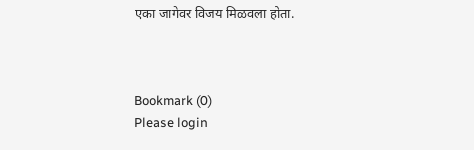एका जागेवर विजय मिळवला होता.



Bookmark (0)
Please login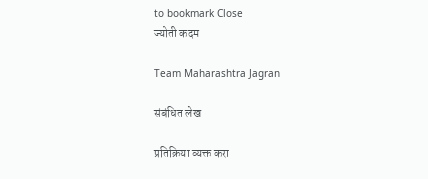to bookmark Close
ज्योती कदम

Team Maharashtra Jagran

संबंधित लेख

प्रतिक्रिया व्यक्त करा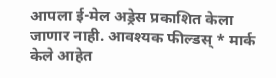आपला ई-मेल अड्रेस प्रकाशित केला जाणार नाही. आवश्यक फील्डस् * मार्क केले आहेत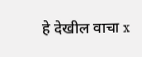हे देखील वाचा x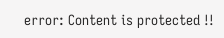error: Content is protected !!